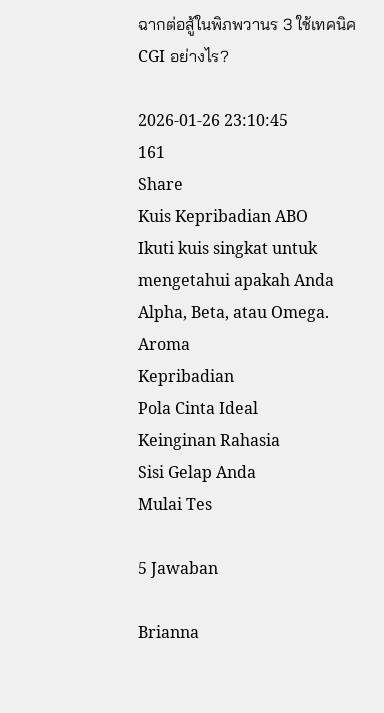ฉากต่อสู้ในพิภพวานร 3 ใช้เทคนิค CGI อย่างไร?

2026-01-26 23:10:45
161
Share
Kuis Kepribadian ABO
Ikuti kuis singkat untuk mengetahui apakah Anda Alpha, Beta, atau Omega.
Aroma
Kepribadian
Pola Cinta Ideal
Keinginan Rahasia
Sisi Gelap Anda
Mulai Tes

5 Jawaban

Brianna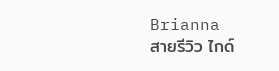Brianna
สายรีวิว ไกด์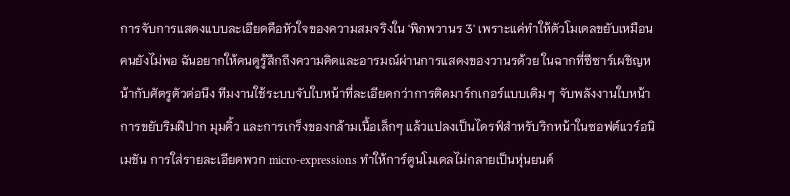การจับการแสดงแบบละเอียดคือหัวใจของความสมจริงใน 'พิภพวานร 3' เพราะแค่ทำให้ตัวโมเดลขยับเหมือนคนยังไม่พอ ฉันอยากให้คนดูรู้สึกถึงความคิดและอารมณ์ผ่านการแสดงของวานรด้วย ในฉากที่ซีซาร์เผชิญหน้ากับศัตรูตัวต่อนึง ทีมงานใช้ระบบจับใบหน้าที่ละเอียดกว่าการติดมาร์กเกอร์แบบเดิม ๆ จับพลังงานใบหน้า การขยับริมฝีปาก มุมคิ้ว และการเกร็งของกล้ามเนื้อเล็กๆ แล้วแปลงเป็นไดรฟ์สำหรับริกหน้าในซอฟต์แวร์อนิเมชัน การใส่รายละเอียดพวก micro-expressions ทำให้การ์ตูนโมเดลไม่กลายเป็นหุ่นยนต์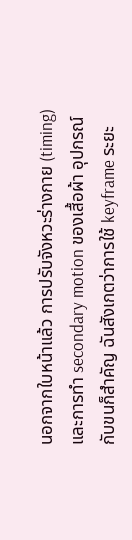นอกจากใบหน้าแล้ว การปรับจังหวะร่างกาย (timing) และการทำ secondary motion ของเสื้อผ้า อุปกรณ์ กับขนก็สำคัญ ฉันสังเกตว่าการใช้ keyframe ระยะ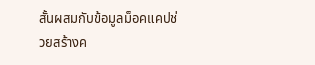สั้นผสมกับข้อมูลม็อคแคปช่วยสร้างค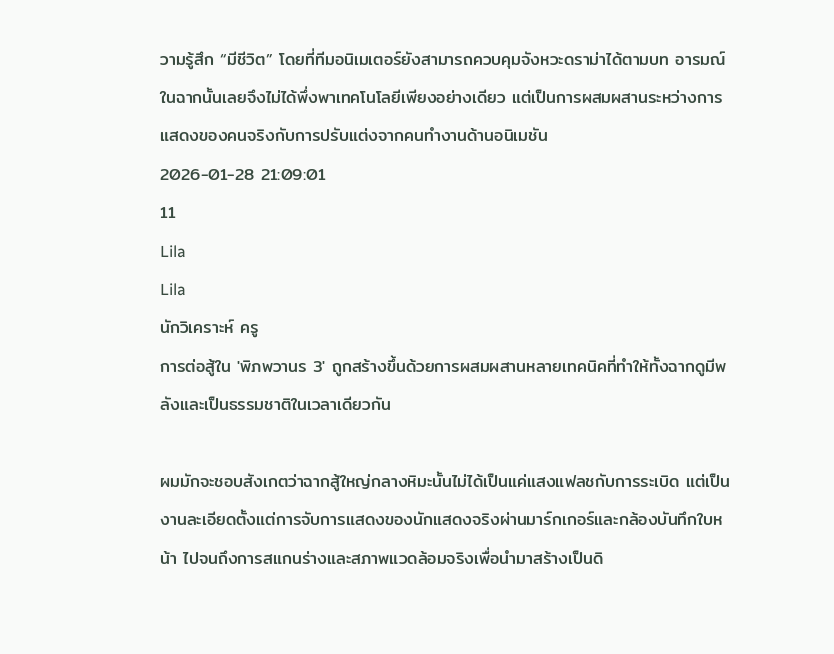วามรู้สึก “มีชีวิต” โดยที่ทีมอนิเมเตอร์ยังสามารถควบคุมจังหวะดราม่าได้ตามบท อารมณ์ในฉากนั้นเลยจึงไม่ได้พึ่งพาเทคโนโลยีเพียงอย่างเดียว แต่เป็นการผสมผสานระหว่างการแสดงของคนจริงกับการปรับแต่งจากคนทำงานด้านอนิเมชัน
2026-01-28 21:09:01
11
Lila
Lila
นักวิเคราะห์ ครู
การต่อสู้ใน 'พิภพวานร 3' ถูกสร้างขึ้นด้วยการผสมผสานหลายเทคนิคที่ทำให้ทั้งฉากดูมีพลังและเป็นธรรมชาติในเวลาเดียวกัน

ผมมักจะชอบสังเกตว่าฉากสู้ใหญ่กลางหิมะนั้นไม่ได้เป็นแค่แสงแฟลชกับการระเบิด แต่เป็นงานละเอียดตั้งแต่การจับการแสดงของนักแสดงจริงผ่านมาร์กเกอร์และกล้องบันทึกใบหน้า ไปจนถึงการสแกนร่างและสภาพแวดล้อมจริงเพื่อนำมาสร้างเป็นดิ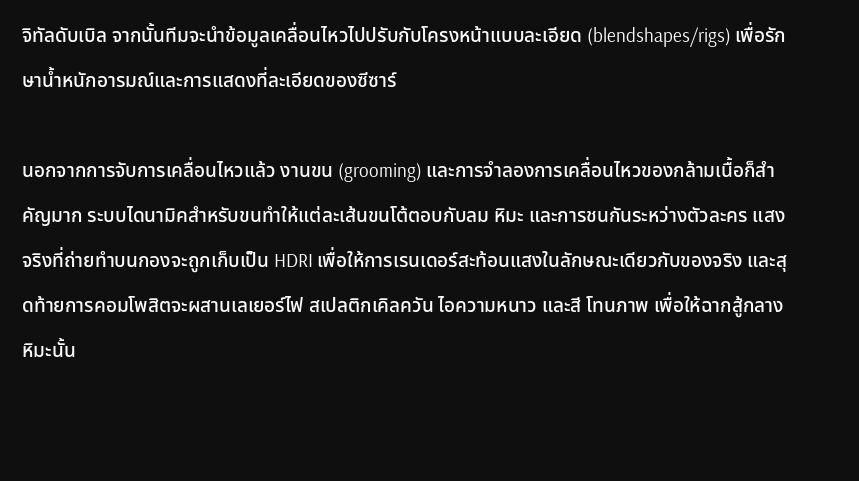จิทัลดับเบิล จากนั้นทีมจะนำข้อมูลเคลื่อนไหวไปปรับกับโครงหน้าแบบละเอียด (blendshapes/rigs) เพื่อรักษาน้ำหนักอารมณ์และการแสดงที่ละเอียดของซีซาร์

นอกจากการจับการเคลื่อนไหวแล้ว งานขน (grooming) และการจำลองการเคลื่อนไหวของกล้ามเนื้อก็สำคัญมาก ระบบไดนามิคสำหรับขนทำให้แต่ละเส้นขนโต้ตอบกับลม หิมะ และการชนกันระหว่างตัวละคร แสงจริงที่ถ่ายทำบนกองจะถูกเก็บเป็น HDRI เพื่อให้การเรนเดอร์สะท้อนแสงในลักษณะเดียวกับของจริง และสุดท้ายการคอมโพสิตจะผสานเลเยอร์ไฟ สเปลติกเคิลควัน ไอความหนาว และสี โทนภาพ เพื่อให้ฉากสู้กลางหิมะนั้น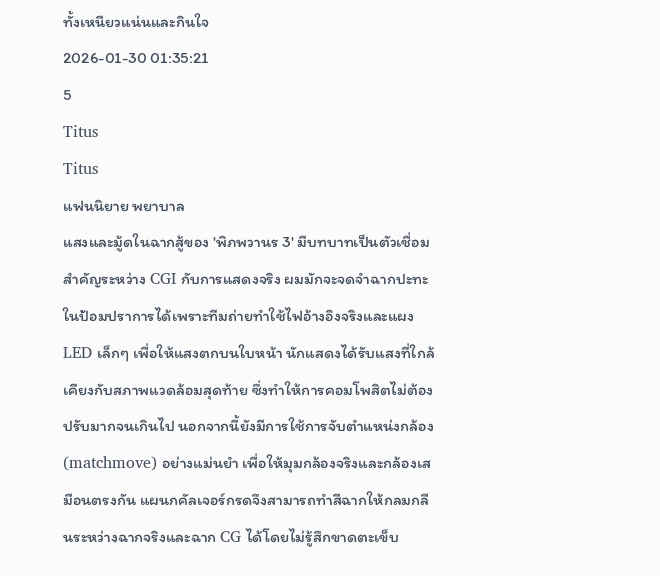ทั้งเหนียวแน่นและกินใจ
2026-01-30 01:35:21
5
Titus
Titus
แฟนนิยาย พยาบาล
แสงและมู้ดในฉากสู้ของ 'พิภพวานร 3' มีบทบาทเป็นตัวเชื่อมสำคัญระหว่าง CGI กับการแสดงจริง ผมมักจะจดจำฉากปะทะในป้อมปราการได้เพราะทีมถ่ายทำใช้ไฟอ้างอิงจริงและแผง LED เล็กๆ เพื่อให้แสงตกบนใบหน้า นักแสดงได้รับแสงที่ใกล้เคียงกับสภาพแวดล้อมสุดท้าย ซึ่งทำให้การคอมโพสิตไม่ต้องปรับมากจนเกินไป นอกจากนี้ยังมีการใช้การจับตำแหน่งกล้อง (matchmove) อย่างแม่นยำ เพื่อให้มุมกล้องจริงและกล้องเสมือนตรงกัน แผนกคัลเจอร์กรดจึงสามารถทำสีฉากให้กลมกลืนระหว่างฉากจริงและฉาก CG ได้โดยไม่รู้สึกขาดตะเข็บ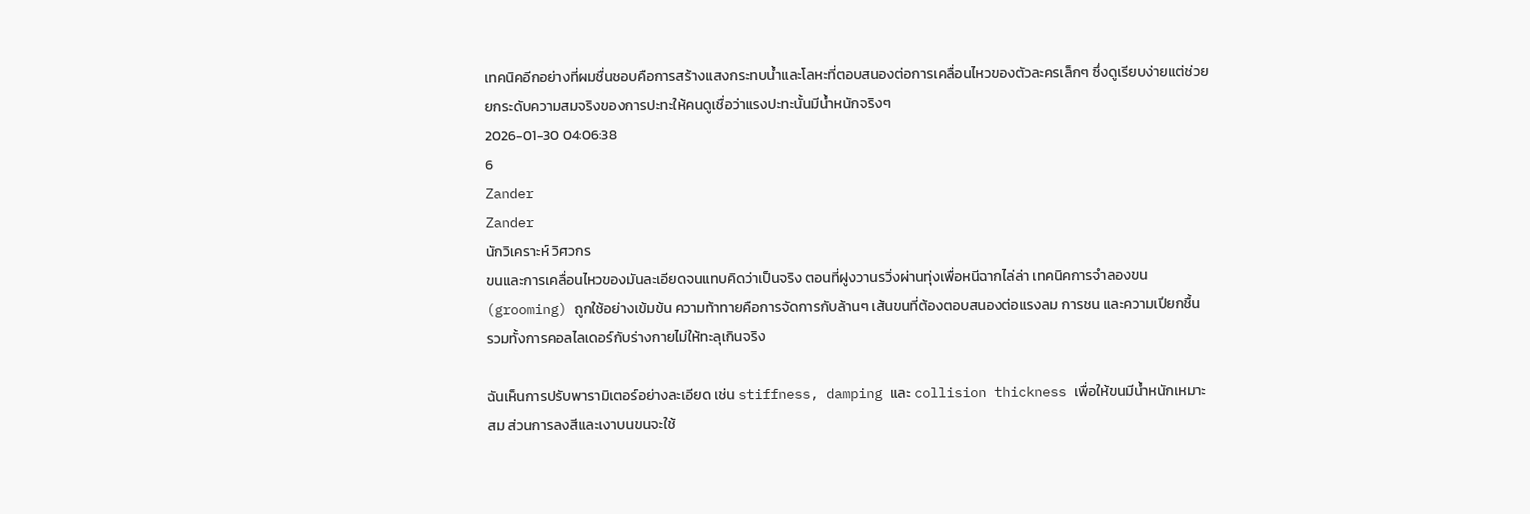เทคนิคอีกอย่างที่ผมชื่นชอบคือการสร้างแสงกระทบน้ำและโลหะที่ตอบสนองต่อการเคลื่อนไหวของตัวละครเล็กๆ ซึ่งดูเรียบง่ายแต่ช่วยยกระดับความสมจริงของการปะทะให้คนดูเชื่อว่าแรงปะทะนั้นมีน้ำหนักจริงๆ
2026-01-30 04:06:38
6
Zander
Zander
นักวิเคราะห์ วิศวกร
ขนและการเคลื่อนไหวของมันละเอียดจนแทบคิดว่าเป็นจริง ตอนที่ฝูงวานรวิ่งผ่านทุ่งเพื่อหนีฉากไล่ล่า เทคนิคการจำลองขน (grooming) ถูกใช้อย่างเข้มข้น ความท้าทายคือการจัดการกับล้านๆ เส้นขนที่ต้องตอบสนองต่อแรงลม การชน และความเปียกชื้น รวมทั้งการคอลไลเดอร์กับร่างกายไม่ให้ทะลุเกินจริง

ฉันเห็นการปรับพารามิเตอร์อย่างละเอียด เช่น stiffness, damping และ collision thickness เพื่อให้ขนมีน้ำหนักเหมาะสม ส่วนการลงสีและเงาบนขนจะใช้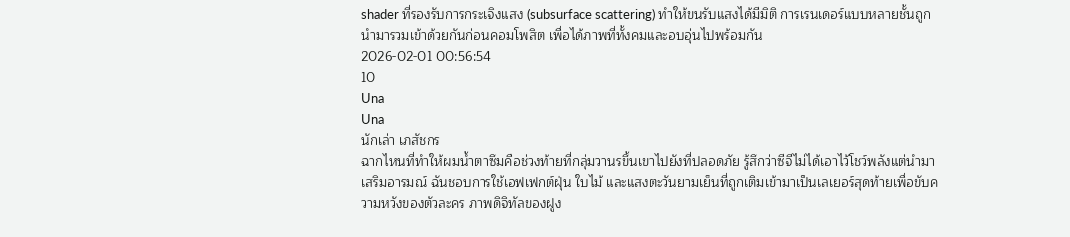shader ที่รองรับการกระเจิงแสง (subsurface scattering) ทำให้ขนรับแสงได้มีมิติ การเรนเดอร์แบบหลายชั้นถูกนำมารวมเข้าด้วยกันก่อนคอมโพสิต เพื่อได้ภาพที่ทั้งคมและอบอุ่นไปพร้อมกัน
2026-02-01 00:56:54
10
Una
Una
นักเล่า เภสัชกร
ฉากไหนที่ทำให้ผมน้ำตาซึมคือช่วงท้ายที่กลุ่มวานรขึ้นเขาไปยังที่ปลอดภัย รู้สึกว่าซีจีไม่ได้เอาไว้โชว์พลังแต่นำมาเสริมอารมณ์ ฉันชอบการใช้เอฟเฟกต์ฝุ่น ใบไม้ และแสงตะวันยามเย็นที่ถูกเติมเข้ามาเป็นเลเยอร์สุดท้ายเพื่อขับความหวังของตัวละคร ภาพดิจิทัลของฝูง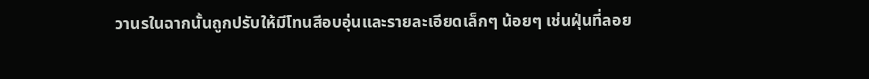วานรในฉากนั้นถูกปรับให้มีโทนสีอบอุ่นและรายละเอียดเล็กๆ น้อยๆ เช่นฝุ่นที่ลอย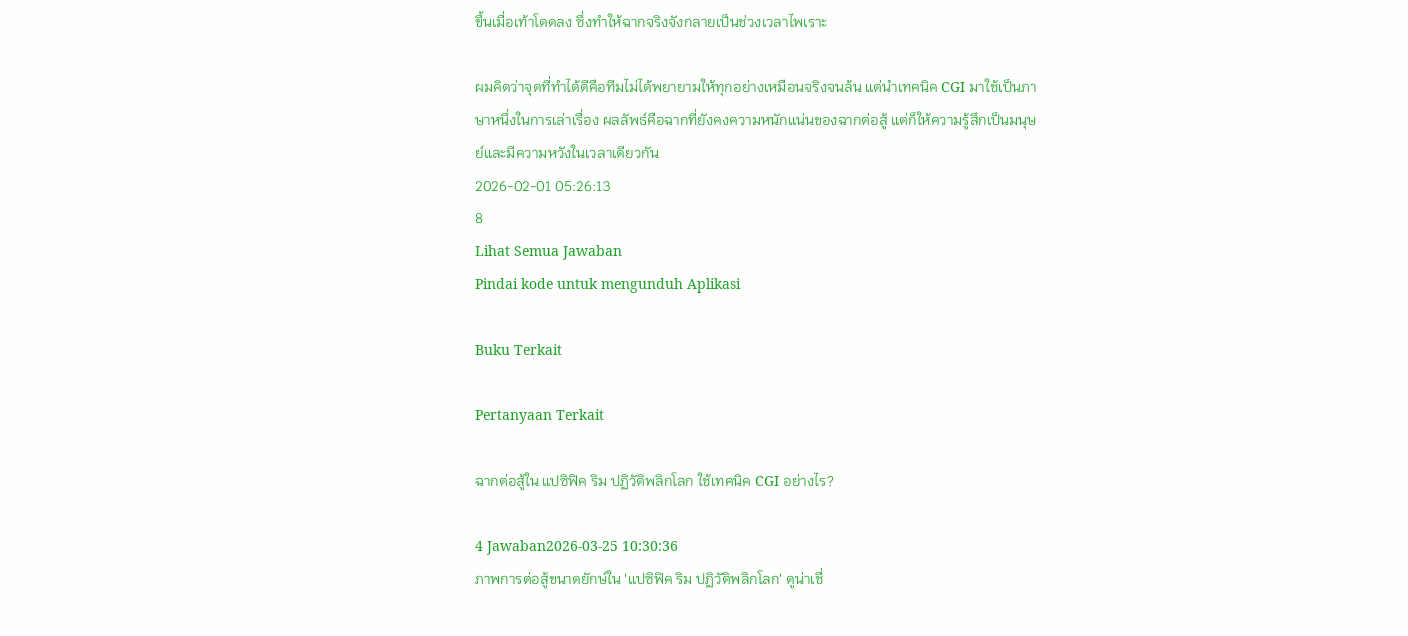ขึ้นเมื่อเท้าโดดลง ซึ่งทำให้ฉากจริงจังกลายเป็นช่วงเวลาไพเราะ

ผมคิดว่าจุดที่ทำได้ดีคือทีมไม่ได้พยายามให้ทุกอย่างเหมือนจริงจนล้น แต่นำเทคนิค CGI มาใช้เป็นภาษาหนึ่งในการเล่าเรื่อง ผลลัพธ์คือฉากที่ยังคงความหนักแน่นของฉากต่อสู้ แต่ก็ให้ความรู้สึกเป็นมนุษย์และมีความหวังในเวลาเดียวกัน
2026-02-01 05:26:13
8
Lihat Semua Jawaban
Pindai kode untuk mengunduh Aplikasi

Buku Terkait

Pertanyaan Terkait

ฉากต่อสู้ใน แปซิฟิค ริม ปฏิวัติพลิกโลก ใช้เทคนิค CGI อย่างไร?

4 Jawaban2026-03-25 10:30:36
ภาพการต่อสู้ขนาดยักษ์ใน 'แปซิฟิค ริม ปฏิวัติพลิกโลก' ดูน่าเชื่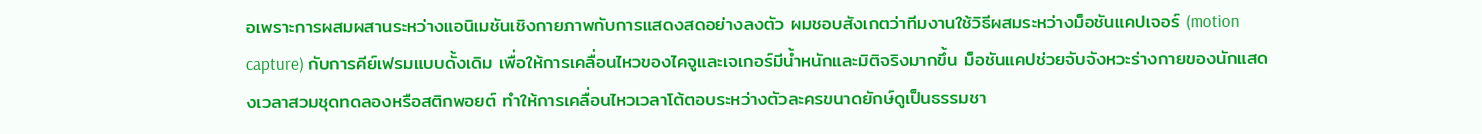อเพราะการผสมผสานระหว่างแอนิเมชันเชิงกายภาพกับการแสดงสดอย่างลงตัว ผมชอบสังเกตว่าทีมงานใช้วิธีผสมระหว่างม็อชันแคปเจอร์ (motion capture) กับการคีย์เฟรมแบบดั้งเดิม เพื่อให้การเคลื่อนไหวของไคจูและเจเกอร์มีน้ำหนักและมิติจริงมากขึ้น ม็อชันแคปช่วยจับจังหวะร่างกายของนักแสดงเวลาสวมชุดทดลองหรือสติกพอยต์ ทำให้การเคลื่อนไหวเวลาโต้ตอบระหว่างตัวละครขนาดยักษ์ดูเป็นธรรมชา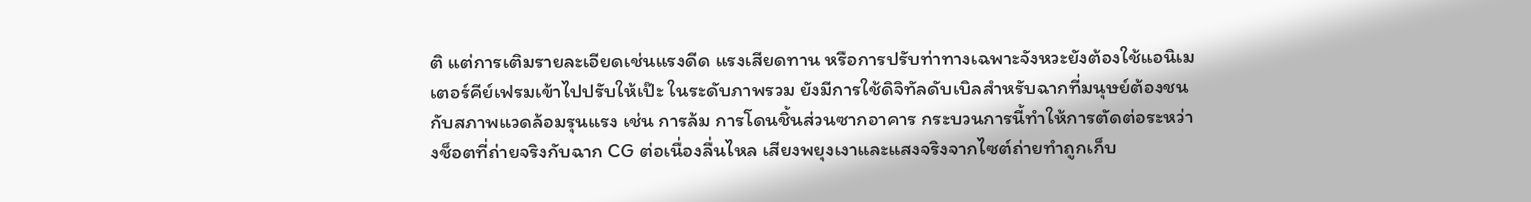ติ แต่การเติมรายละเอียดเช่นแรงดีด แรงเสียดทาน หรือการปรับท่าทางเฉพาะจังหวะยังต้องใช้แอนิเมเตอร์คีย์เฟรมเข้าไปปรับให้เป๊ะ ในระดับภาพรวม ยังมีการใช้ดิจิทัลดับเบิลสำหรับฉากที่มนุษย์ต้องชนกับสภาพแวดล้อมรุนแรง เช่น การล้ม การโดนชิ้นส่วนซากอาคาร กระบวนการนี้ทำให้การตัดต่อระหว่างช็อตที่ถ่ายจริงกับฉาก CG ต่อเนื่องลื่นไหล เสียงพยุงเงาและแสงจริงจากไซต์ถ่ายทำถูกเก็บ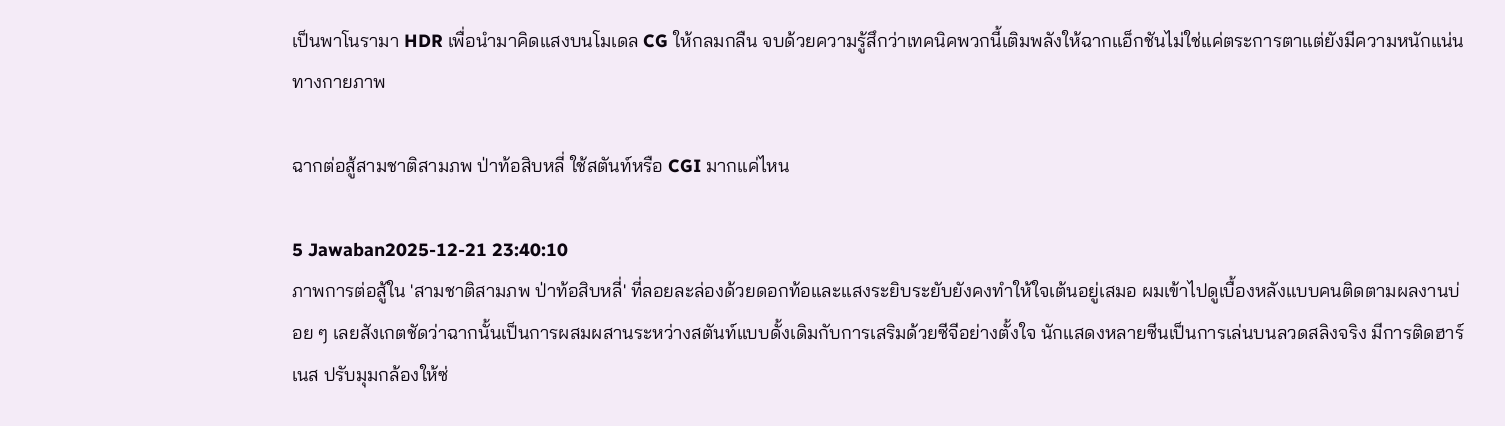เป็นพาโนรามา HDR เพื่อนำมาคิดแสงบนโมเดล CG ให้กลมกลืน จบด้วยความรู้สึกว่าเทคนิคพวกนี้เติมพลังให้ฉากแอ็กชันไม่ใช่แค่ตระการตาแต่ยังมีความหนักแน่นทางกายภาพ

ฉากต่อสู้สามชาติสามภพ ป่าท้อสิบหลี่ ใช้สตันท์หรือ CGI มากแค่ไหน

5 Jawaban2025-12-21 23:40:10
ภาพการต่อสู้ใน 'สามชาติสามภพ ป่าท้อสิบหลี่' ที่ลอยละล่องด้วยดอกท้อและแสงระยิบระยับยังคงทำให้ใจเต้นอยู่เสมอ ผมเข้าไปดูเบื้องหลังแบบคนติดตามผลงานบ่อย ๆ เลยสังเกตชัดว่าฉากนั้นเป็นการผสมผสานระหว่างสตันท์แบบดั้งเดิมกับการเสริมด้วยซีจีอย่างตั้งใจ นักแสดงหลายซีนเป็นการเล่นบนลวดสลิงจริง มีการติดฮาร์เนส ปรับมุมกล้องให้ซ่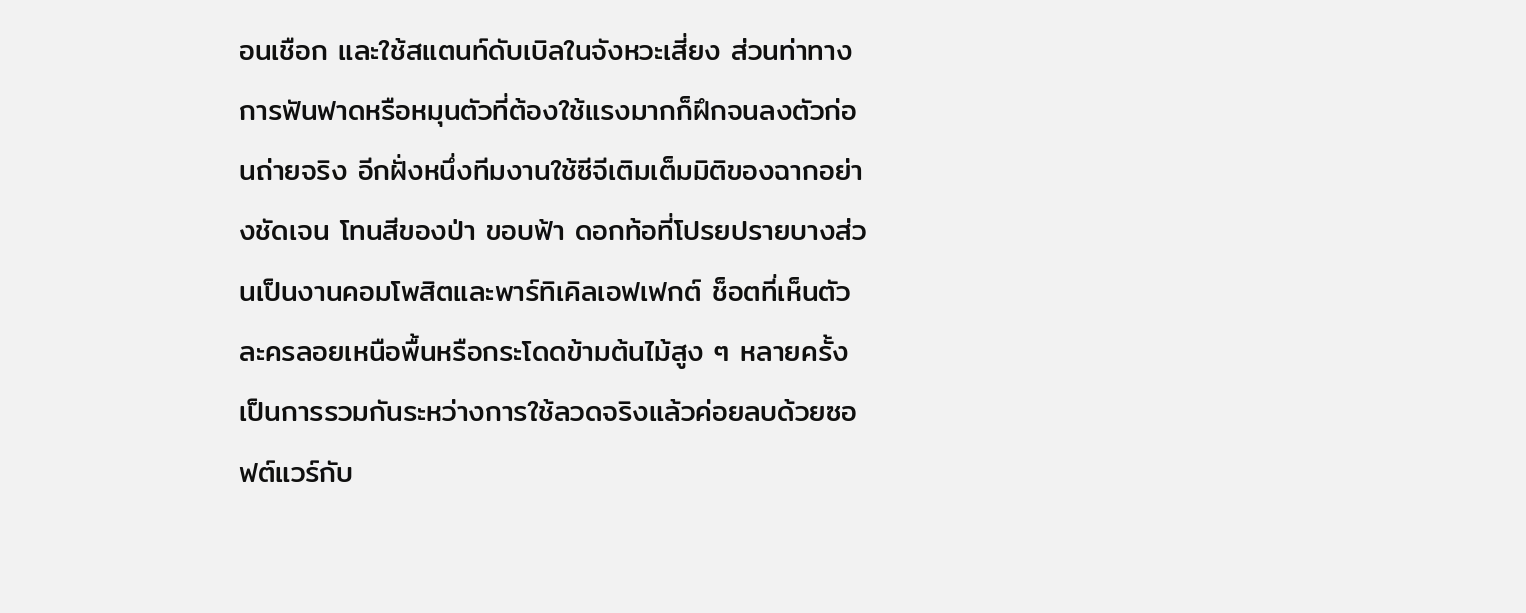อนเชือก และใช้สแตนท์ดับเบิลในจังหวะเสี่ยง ส่วนท่าทางการฟันฟาดหรือหมุนตัวที่ต้องใช้แรงมากก็ฝึกจนลงตัวก่อนถ่ายจริง อีกฝั่งหนึ่งทีมงานใช้ซีจีเติมเต็มมิติของฉากอย่างชัดเจน โทนสีของป่า ขอบฟ้า ดอกท้อที่โปรยปรายบางส่วนเป็นงานคอมโพสิตและพาร์ทิเคิลเอฟเฟกต์ ช็อตที่เห็นตัวละครลอยเหนือพื้นหรือกระโดดข้ามต้นไม้สูง ๆ หลายครั้งเป็นการรวมกันระหว่างการใช้ลวดจริงแล้วค่อยลบด้วยซอฟต์แวร์กับ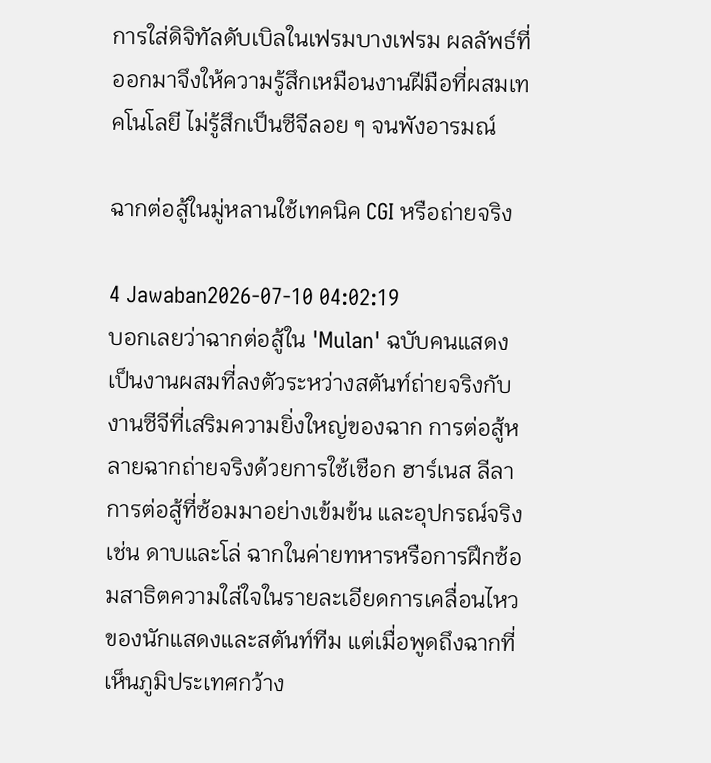การใส่ดิจิทัลดับเบิลในเฟรมบางเฟรม ผลลัพธ์ที่ออกมาจึงให้ความรู้สึกเหมือนงานฝีมือที่ผสมเทคโนโลยี ไม่รู้สึกเป็นซีจีลอย ๆ จนพังอารมณ์

ฉากต่อสู้ในมู่หลานใช้เทคนิค CGI หรือถ่ายจริง

4 Jawaban2026-07-10 04:02:19
บอกเลยว่าฉากต่อสู้ใน 'Mulan' ฉบับคนแสดงเป็นงานผสมที่ลงตัวระหว่างสตันท์ถ่ายจริงกับงานซีจีที่เสริมความยิ่งใหญ่ของฉาก การต่อสู้หลายฉากถ่ายจริงด้วยการใช้เชือก ฮาร์เนส ลีลาการต่อสู้ที่ซ้อมมาอย่างเข้มข้น และอุปกรณ์จริง เช่น ดาบและโล่ ฉากในค่ายทหารหรือการฝึกซ้อมสาธิตความใส่ใจในรายละเอียดการเคลื่อนไหวของนักแสดงและสตันท์ทีม แต่เมื่อพูดถึงฉากที่เห็นภูมิประเทศกว้าง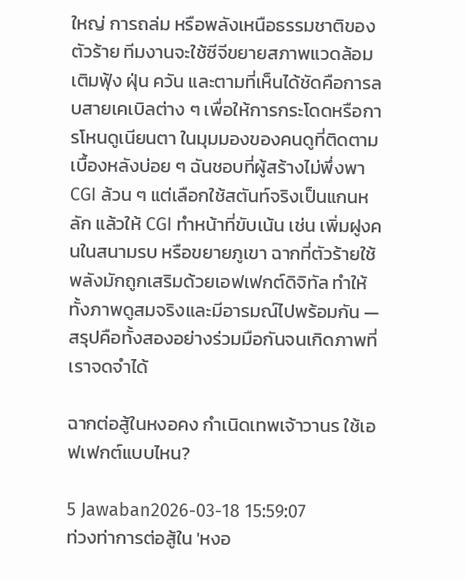ใหญ่ การถล่ม หรือพลังเหนือธรรมชาติของตัวร้าย ทีมงานจะใช้ซีจีขยายสภาพแวดล้อม เติมฟุ้ง ฝุ่น ควัน และตามที่เห็นได้ชัดคือการลบสายเคเบิลต่าง ๆ เพื่อให้การกระโดดหรือการโหนดูเนียนตา ในมุมมองของคนดูที่ติดตามเบื้องหลังบ่อย ๆ ฉันชอบที่ผู้สร้างไม่พึ่งพา CGI ล้วน ๆ แต่เลือกใช้สตันท์จริงเป็นแกนหลัก แล้วให้ CGI ทำหน้าที่ขับเน้น เช่น เพิ่มฝูงคนในสนามรบ หรือขยายภูเขา ฉากที่ตัวร้ายใช้พลังมักถูกเสริมด้วยเอฟเฟกต์ดิจิทัล ทำให้ทั้งภาพดูสมจริงและมีอารมณ์ไปพร้อมกัน — สรุปคือทั้งสองอย่างร่วมมือกันจนเกิดภาพที่เราจดจำได้

ฉากต่อสู้ในหงอคง กําเนิดเทพเจ้าวานร ใช้เอฟเฟกต์แบบไหน?

5 Jawaban2026-03-18 15:59:07
ท่วงท่าการต่อสู้ใน 'หงอ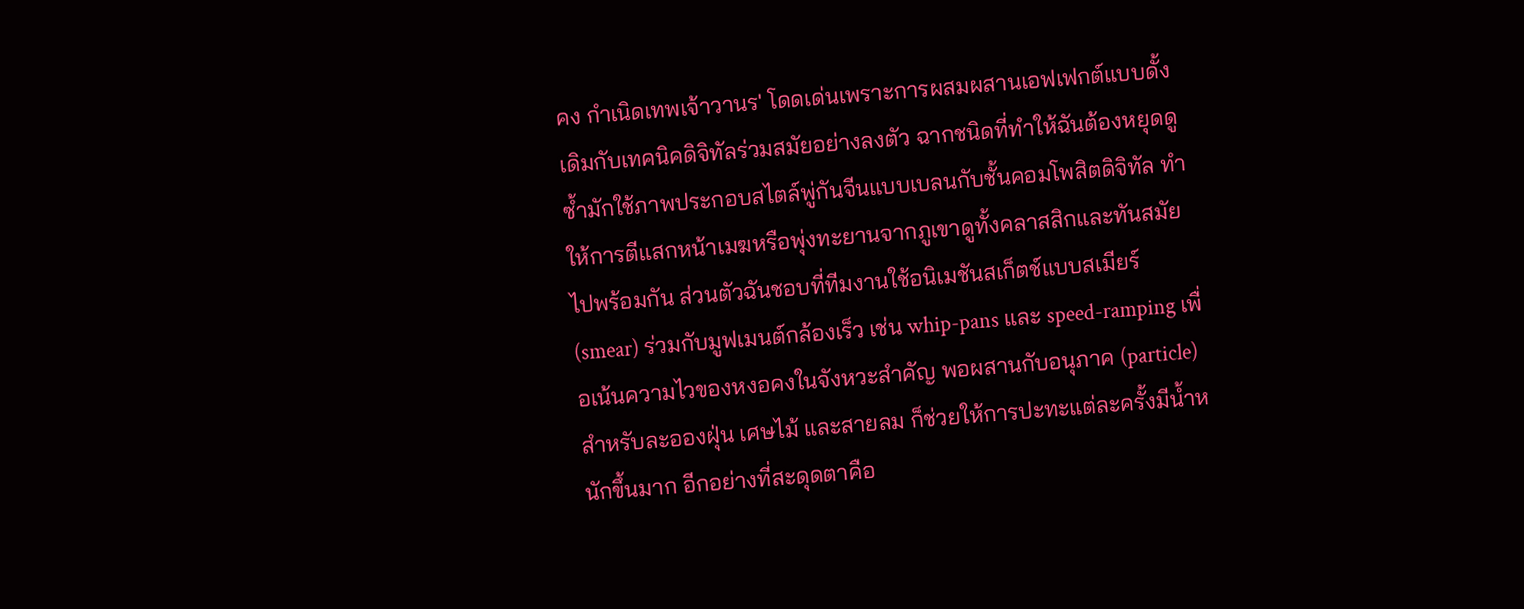คง กําเนิดเทพเจ้าวานร' โดดเด่นเพราะการผสมผสานเอฟเฟกต์แบบดั้งเดิมกับเทคนิคดิจิทัลร่วมสมัยอย่างลงตัว ฉากชนิดที่ทำให้ฉันต้องหยุดดูซ้ำมักใช้ภาพประกอบสไตล์พู่กันจีนแบบเบลนกับชั้นคอมโพสิตดิจิทัล ทำให้การตีแสกหน้าเมฆหรือพุ่งทะยานจากภูเขาดูทั้งคลาสสิกและทันสมัยไปพร้อมกัน ส่วนตัวฉันชอบที่ทีมงานใช้อนิเมชันสเก็ตช์แบบสเมียร์ (smear) ร่วมกับมูฟเมนต์กล้องเร็ว เช่น whip-pans และ speed-ramping เพื่อเน้นความไวของหงอคงในจังหวะสำคัญ พอผสานกับอนุภาค (particle) สำหรับละอองฝุ่น เศษไม้ และสายลม ก็ช่วยให้การปะทะแต่ละครั้งมีน้ำหนักขึ้นมาก อีกอย่างที่สะดุดตาคือ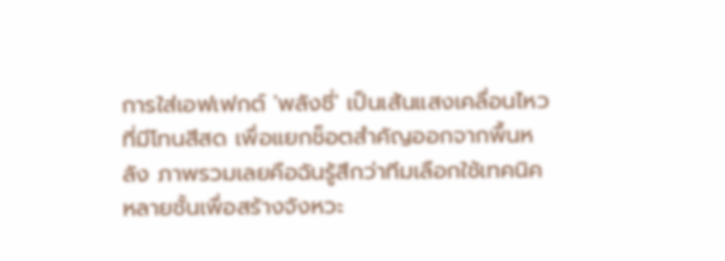การใส่เอฟเฟกต์ 'พลังชี่' เป็นเส้นแสงเคลื่อนไหวที่มีโทนสีสด เพื่อแยกช็อตสำคัญออกจากพื้นหลัง ภาพรวมเลยคือฉันรู้สึกว่าทีมเลือกใช้เทคนิคหลายชั้นเพื่อสร้างจังหวะ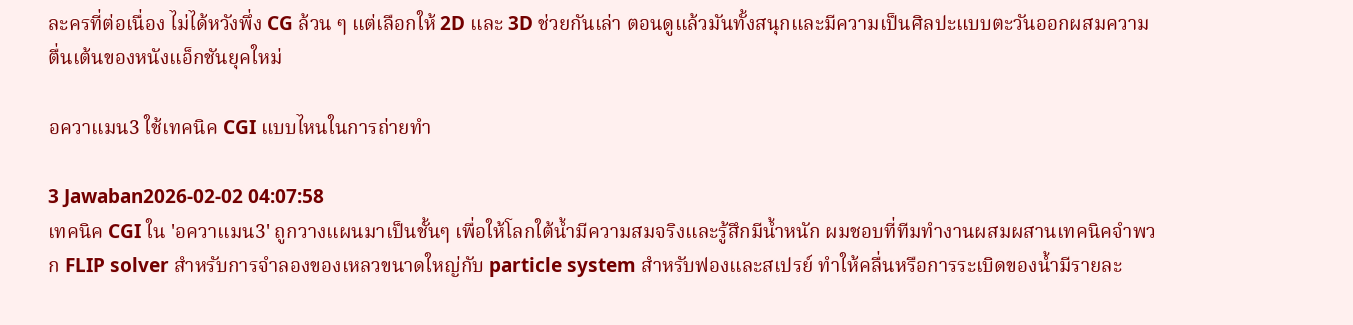ละครที่ต่อเนื่อง ไม่ได้หวังพึ่ง CG ล้วน ๆ แต่เลือกให้ 2D และ 3D ช่วยกันเล่า ตอนดูแล้วมันทั้งสนุกและมีความเป็นศิลปะแบบตะวันออกผสมความตื่นเต้นของหนังแอ็กชันยุคใหม่

อควาแมน3 ใช้เทคนิค CGI แบบไหนในการถ่ายทำ

3 Jawaban2026-02-02 04:07:58
เทคนิค CGI ใน 'อควาแมน3' ถูกวางแผนมาเป็นชั้นๆ เพื่อให้โลกใต้น้ำมีความสมจริงและรู้สึกมีน้ำหนัก ผมชอบที่ทีมทำงานผสมผสานเทคนิคจำพวก FLIP solver สำหรับการจำลองของเหลวขนาดใหญ่กับ particle system สำหรับฟองและสเปรย์ ทำให้คลื่นหรือการระเบิดของน้ำมีรายละ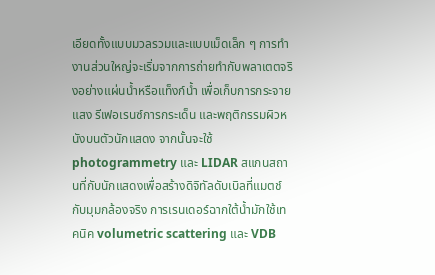เอียดทั้งแบบมวลรวมและแบบเม็ดเล็ก ๆ การทำงานส่วนใหญ่จะเริ่มจากการถ่ายทำกับพลาเตตจริงอย่างแผ่นน้ำหรือแท็งก์น้ำ เพื่อเก็บการกระจายแสง รีเฟอเรนซ์การกระเด็น และพฤติกรรมผิวหนังบนตัวนักแสดง จากนั้นจะใช้ photogrammetry และ LIDAR สแกนสถานที่กับนักแสดงเพื่อสร้างดิจิทัลดับเบิลที่แมตช์กับมุมกล้องจริง การเรนเดอร์ฉากใต้น้ำมักใช้เทคนิค volumetric scattering และ VDB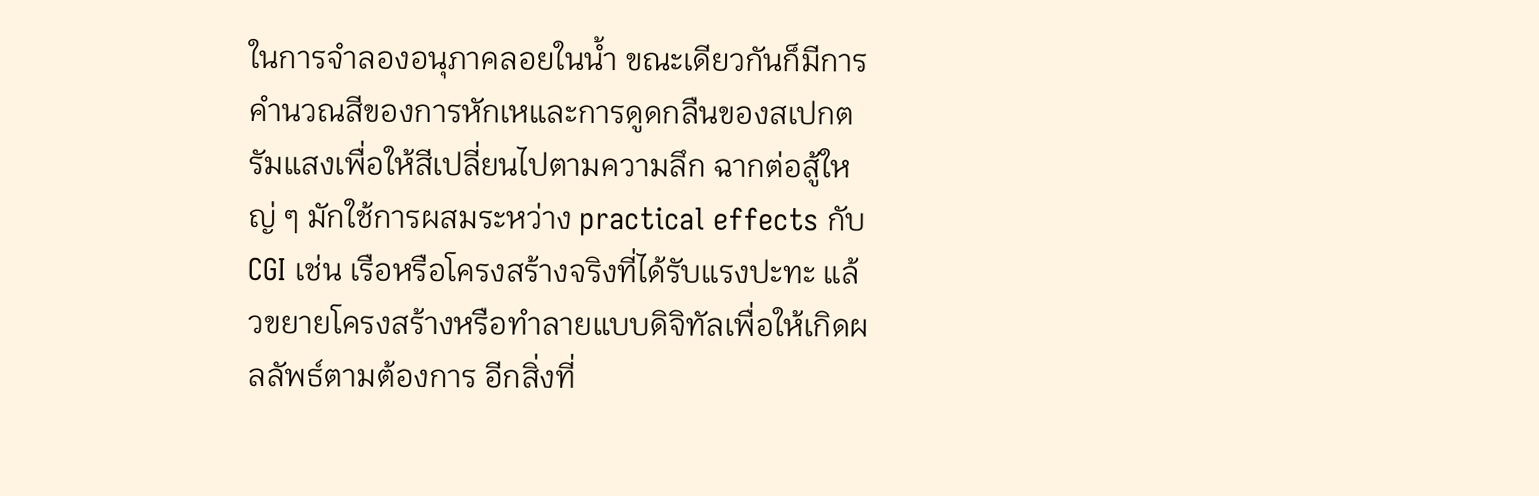ในการจำลองอนุภาคลอยในน้ำ ขณะเดียวกันก็มีการคำนวณสีของการหักเหและการดูดกลืนของสเปกตรัมแสงเพื่อให้สีเปลี่ยนไปตามความลึก ฉากต่อสู้ใหญ่ ๆ มักใช้การผสมระหว่าง practical effects กับ CGI เช่น เรือหรือโครงสร้างจริงที่ได้รับแรงปะทะ แล้วขยายโครงสร้างหรือทำลายแบบดิจิทัลเพื่อให้เกิดผลลัพธ์ตามต้องการ อีกสิ่งที่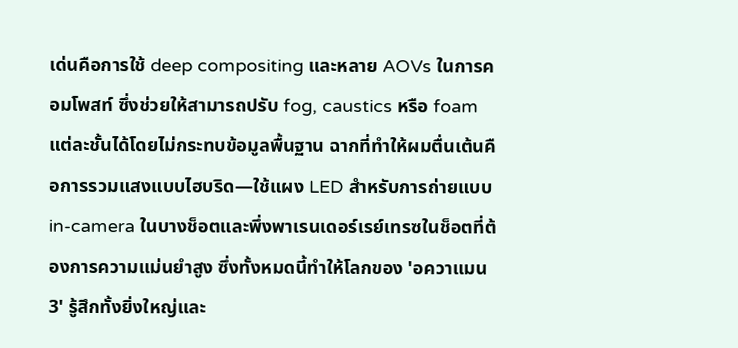เด่นคือการใช้ deep compositing และหลาย AOVs ในการคอมโพสท์ ซึ่งช่วยให้สามารถปรับ fog, caustics หรือ foam แต่ละชั้นได้โดยไม่กระทบข้อมูลพื้นฐาน ฉากที่ทำให้ผมตื่นเต้นคือการรวมแสงแบบไฮบริด—ใช้แผง LED สำหรับการถ่ายแบบ in-camera ในบางช็อตและพึ่งพาเรนเดอร์เรย์เทรซในช็อตที่ต้องการความแม่นยำสูง ซึ่งทั้งหมดนี้ทำให้โลกของ 'อควาแมน3' รู้สึกทั้งยิ่งใหญ่และ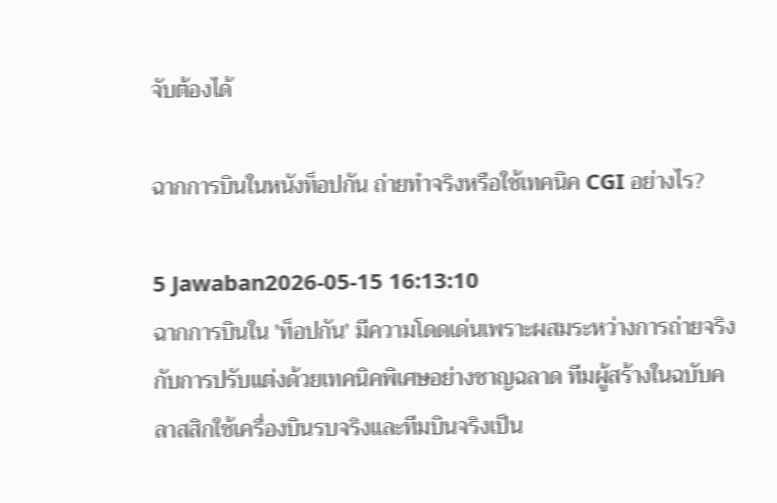จับต้องได้

ฉากการบินในหนังท็อปกัน ถ่ายทำจริงหรือใช้เทคนิค CGI อย่างไร?

5 Jawaban2026-05-15 16:13:10
ฉากการบินใน 'ท็อปกัน' มีความโดดเด่นเพราะผสมระหว่างการถ่ายจริงกับการปรับแต่งด้วยเทคนิคพิเศษอย่างชาญฉลาด ทีมผู้สร้างในฉบับคลาสสิกใช้เครื่องบินรบจริงและทีมบินจริงเป็น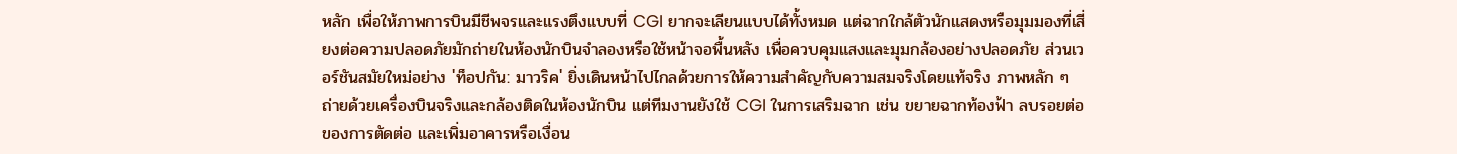หลัก เพื่อให้ภาพการบินมีชีพจรและแรงตึงแบบที่ CGI ยากจะเลียนแบบได้ทั้งหมด แต่ฉากใกล้ตัวนักแสดงหรือมุมมองที่เสี่ยงต่อความปลอดภัยมักถ่ายในห้องนักบินจำลองหรือใช้หน้าจอพื้นหลัง เพื่อควบคุมแสงและมุมกล้องอย่างปลอดภัย ส่วนเวอร์ชันสมัยใหม่อย่าง 'ท็อปกัน: มาวริค' ยิ่งเดินหน้าไปไกลด้วยการให้ความสำคัญกับความสมจริงโดยแท้จริง ภาพหลัก ๆ ถ่ายด้วยเครื่องบินจริงและกล้องติดในห้องนักบิน แต่ทีมงานยังใช้ CGI ในการเสริมฉาก เช่น ขยายฉากท้องฟ้า ลบรอยต่อของการตัดต่อ และเพิ่มอาคารหรือเงื่อน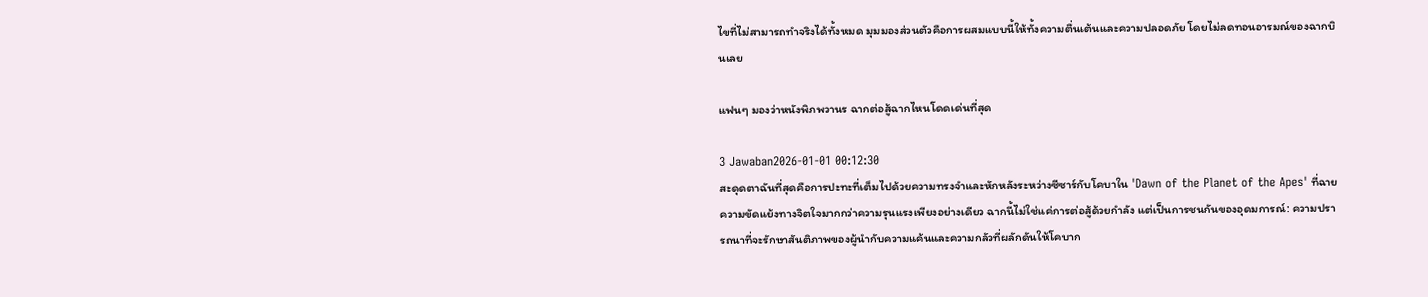ไขที่ไม่สามารถทำจริงได้ทั้งหมด มุมมองส่วนตัวคือการผสมแบบนี้ให้ทั้งความตื่นเต้นและความปลอดภัย โดยไม่ลดทอนอารมณ์ของฉากบินเลย

แฟนๆ มองว่าหนังพิภพวานร ฉากต่อสู้ฉากไหนโดดเด่นที่สุด

3 Jawaban2026-01-01 00:12:30
สะดุดตาฉันที่สุดคือการปะทะที่เต็มไปด้วยความทรงจำและหักหลังระหว่างซีซาร์กับโคบาใน 'Dawn of the Planet of the Apes' ที่ฉายความขัดแย้งทางจิตใจมากกว่าความรุนแรงเพียงอย่างเดียว ฉากนี้ไม่ใช่แค่การต่อสู้ด้วยกำลัง แต่เป็นการชนกันของอุดมการณ์: ความปรารถนาที่จะรักษาสันติภาพของผู้นำกับความแค้นและความกลัวที่ผลักดันให้โคบาก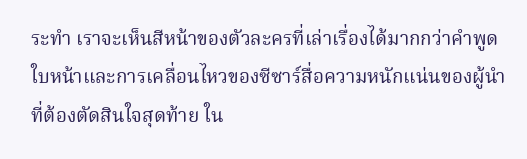ระทำ เราจะเห็นสีหน้าของตัวละครที่เล่าเรื่องได้มากกว่าคำพูด ใบหน้าและการเคลื่อนไหวของซีซาร์สื่อความหนักแน่นของผู้นำที่ต้องตัดสินใจสุดท้าย ใน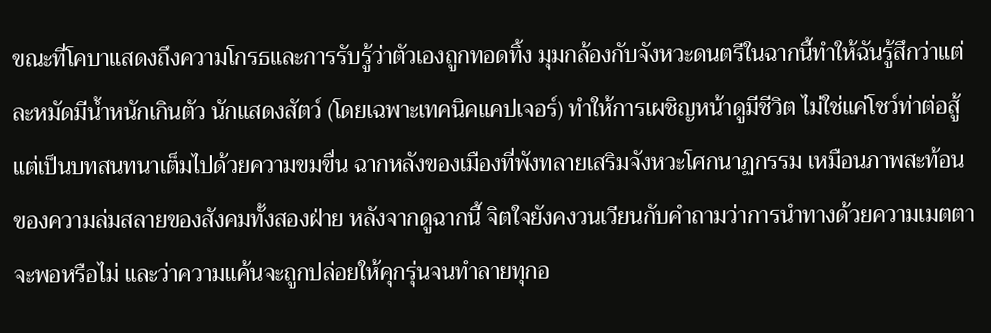ขณะที่โคบาแสดงถึงความโกรธและการรับรู้ว่าตัวเองถูกทอดทิ้ง มุมกล้องกับจังหวะดนตรีในฉากนี้ทำให้ฉันรู้สึกว่าแต่ละหมัดมีน้ำหนักเกินตัว นักแสดงสัตว์ (โดยเฉพาะเทคนิคแคปเจอร์) ทำให้การเผชิญหน้าดูมีชีวิต ไม่ใช่แค่โชว์ท่าต่อสู้ แต่เป็นบทสนทนาเต็มไปด้วยความขมขื่น ฉากหลังของเมืองที่พังทลายเสริมจังหวะโศกนาฏกรรม เหมือนภาพสะท้อนของความล่มสลายของสังคมทั้งสองฝ่าย หลังจากดูฉากนี้ จิตใจยังคงวนเวียนกับคำถามว่าการนำทางด้วยความเมตตาจะพอหรือไม่ และว่าความแค้นจะถูกปล่อยให้คุกรุ่นจนทำลายทุกอ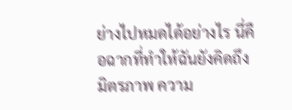ย่างไปหมดได้อย่างไร นี่คือฉากที่ทำให้ฉันยังคิดถึงมิตรภาพ ความ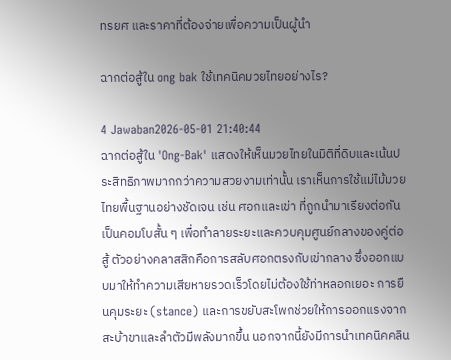ทรยศ และราคาที่ต้องจ่ายเพื่อความเป็นผู้นำ

ฉากต่อสู้ใน ong bak ใช้เทคนิคมวยไทยอย่างไร?

4 Jawaban2026-05-01 21:40:44
ฉากต่อสู้ใน 'Ong-Bak' แสดงให้เห็นมวยไทยในมิติที่ดิบและเน้นประสิทธิภาพมากกว่าความสวยงามเท่านั้น เราเห็นการใช้แม่ไม้มวยไทยพื้นฐานอย่างชัดเจน เช่น ศอกและเข่า ที่ถูกนำมาเรียงต่อกันเป็นคอมโบสั้น ๆ เพื่อทำลายระยะและควบคุมศูนย์กลางของคู่ต่อสู้ ตัวอย่างคลาสสิกคือการสลับศอกตรงกับเข่ากลาง ซึ่งออกแบบมาให้ทำความเสียหายรวดเร็วโดยไม่ต้องใช้ท่าหลอกเยอะ การยืนคุมระยะ (stance) และการขยับสะโพกช่วยให้การออกแรงจากสะบ้าขาและลำตัวมีพลังมากขึ้น นอกจากนี้ยังมีการนำเทคนิคคลิน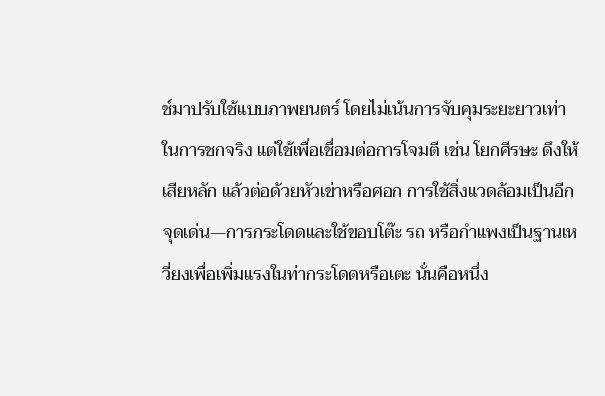ช์มาปรับใช้แบบภาพยนตร์ โดยไม่เน้นการจับคุมระยะยาวเท่าในการชกจริง แต่ใช้เพื่อเชื่อมต่อการโจมตี เช่น โยกศีรษะ ดึงให้เสียหลัก แล้วต่อด้วยหัวเข่าหรือศอก การใช้สิ่งแวดล้อมเป็นอีกจุดเด่น—การกระโดดและใช้ขอบโต๊ะ รถ หรือกำแพงเป็นฐานเหวี่ยงเพื่อเพิ่มแรงในท่ากระโดดหรือเตะ นั่นคือหนึ่ง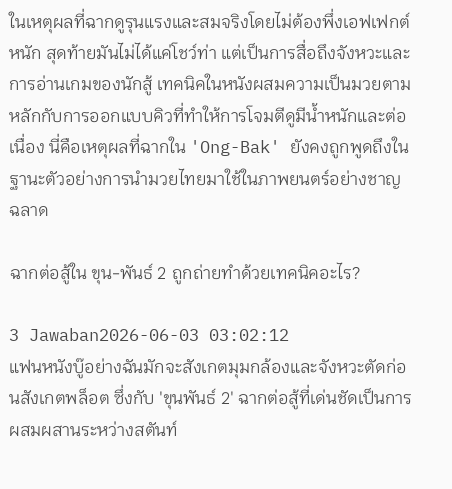ในเหตุผลที่ฉากดูรุนแรงและสมจริงโดยไม่ต้องพึ่งเอฟเฟกต์หนัก สุดท้ายมันไม่ได้แค่โชว์ท่า แต่เป็นการสื่อถึงจังหวะและการอ่านเกมของนักสู้ เทคนิคในหนังผสมความเป็นมวยตามหลักกับการออกแบบคิวที่ทำให้การโจมตีดูมีน้ำหนักและต่อเนื่อง นี่คือเหตุผลที่ฉากใน 'Ong-Bak' ยังคงถูกพูดถึงในฐานะตัวอย่างการนำมวยไทยมาใช้ในภาพยนตร์อย่างชาญฉลาด

ฉากต่อสู้ใน ขุน-พันธ์ 2 ถูกถ่ายทำด้วยเทคนิคอะไร?

3 Jawaban2026-06-03 03:02:12
แฟนหนังบู๊อย่างฉันมักจะสังเกตมุมกล้องและจังหวะตัดก่อนสังเกตพล็อต ซึ่งกับ 'ขุนพันธ์ 2' ฉากต่อสู้ที่เด่นชัดเป็นการผสมผสานระหว่างสตันท์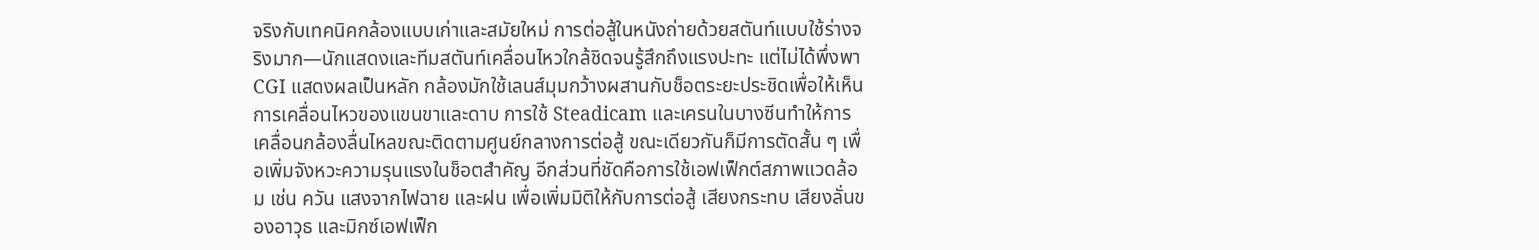จริงกับเทคนิคกล้องแบบเก่าและสมัยใหม่ การต่อสู้ในหนังถ่ายด้วยสตันท์แบบใช้ร่างจริงมาก—นักแสดงและทีมสตันท์เคลื่อนไหวใกล้ชิดจนรู้สึกถึงแรงปะทะ แต่ไม่ได้พึ่งพา CGI แสดงผลเป็นหลัก กล้องมักใช้เลนส์มุมกว้างผสานกับช็อตระยะประชิดเพื่อให้เห็นการเคลื่อนไหวของแขนขาและดาบ การใช้ Steadicam และเครนในบางซีนทำให้การเคลื่อนกล้องลื่นไหลขณะติดตามศูนย์กลางการต่อสู้ ขณะเดียวกันก็มีการตัดสั้น ๆ เพื่อเพิ่มจังหวะความรุนแรงในช็อตสำคัญ อีกส่วนที่ชัดคือการใช้เอฟเฟ็กต์สภาพแวดล้อม เช่น ควัน แสงจากไฟฉาย และฝน เพื่อเพิ่มมิติให้กับการต่อสู้ เสียงกระทบ เสียงลั่นของอาวุธ และมิกซ์เอฟเฟ็ก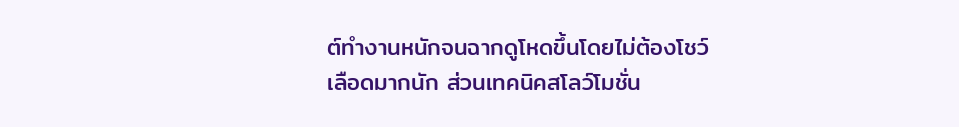ต์ทำงานหนักจนฉากดูโหดขึ้นโดยไม่ต้องโชว์เลือดมากนัก ส่วนเทคนิคสโลว์โมชั่น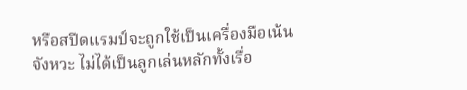หรือสปีดแรมป์จะถูกใช้เป็นเครื่องมือเน้นจังหวะ ไม่ได้เป็นลูกเล่นหลักทั้งเรื่อ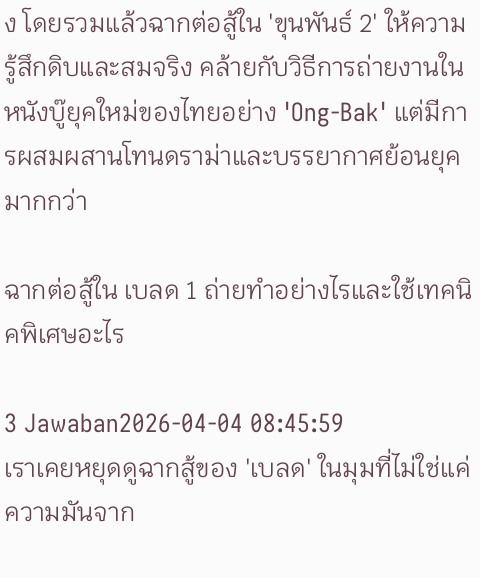ง โดยรวมแล้วฉากต่อสู้ใน 'ขุนพันธ์ 2' ให้ความรู้สึกดิบและสมจริง คล้ายกับวิธีการถ่ายงานในหนังบู๊ยุคใหม่ของไทยอย่าง 'Ong-Bak' แต่มีการผสมผสานโทนดราม่าและบรรยากาศย้อนยุคมากกว่า

ฉากต่อสู้ใน เบลด 1 ถ่ายทำอย่างไรและใช้เทคนิคพิเศษอะไร

3 Jawaban2026-04-04 08:45:59
เราเคยหยุดดูฉากสู้ของ 'เบลด' ในมุมที่ไม่ใช่แค่ความมันจาก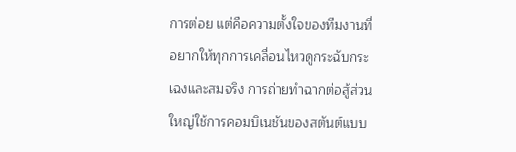การต่อย แต่คือความตั้งใจของทีมงานที่อยากให้ทุกการเคลื่อนไหวดูกระฉับกระเฉงและสมจริง การถ่ายทำฉากต่อสู้ส่วนใหญ่ใช้การคอมบิเนชันของสตันต์แบบ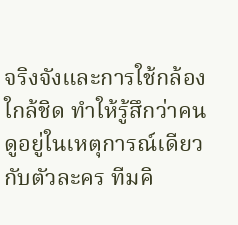จริงจังและการใช้กล้องใกล้ชิด ทำให้รู้สึกว่าคนดูอยู่ในเหตุการณ์เดียวกับตัวละคร ทีมคิ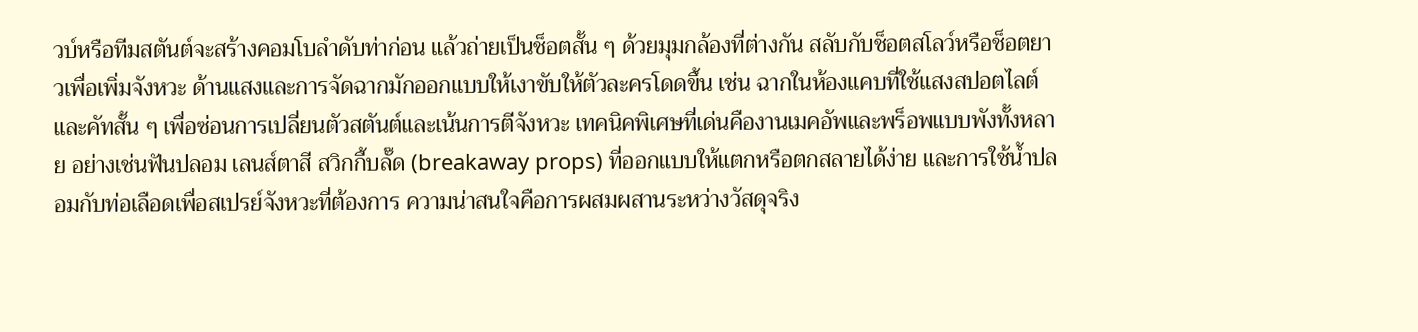วบ์หรือทีมสตันต์จะสร้างคอมโบลำดับท่าก่อน แล้วถ่ายเป็นช็อตสั้น ๆ ด้วยมุมกล้องที่ต่างกัน สลับกับช็อตสโลว์หรือช็อตยาวเพื่อเพิ่มจังหวะ ด้านแสงและการจัดฉากมักออกแบบให้เงาขับให้ตัวละครโดดขึ้น เช่น ฉากในห้องแคบที่ใช้แสงสปอตไลต์และคัทสั้น ๆ เพื่อซ่อนการเปลี่ยนตัวสตันต์และเน้นการตีจังหวะ เทคนิคพิเศษที่เด่นคืองานเมคอัพและพร็อพแบบพังทั้งหลาย อย่างเช่นฟันปลอม เลนส์ตาสี สวิกกี้บลั๊ด (breakaway props) ที่ออกแบบให้แตกหรือตกสลายได้ง่าย และการใช้น้ำปลอมกับท่อเลือดเพื่อสเปรย์จังหวะที่ต้องการ ความน่าสนใจคือการผสมผสานระหว่างวัสดุจริง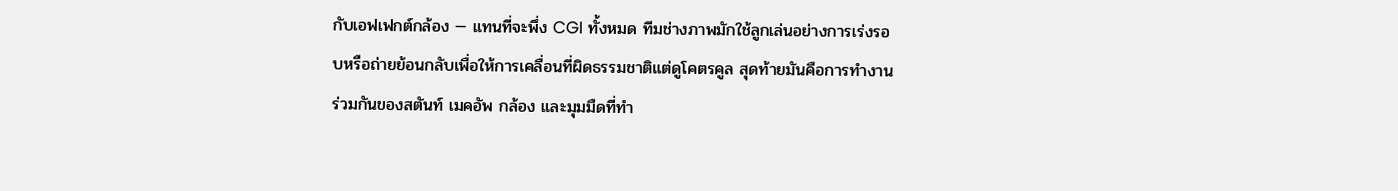กับเอฟเฟกต์กล้อง — แทนที่จะพึ่ง CGI ทั้งหมด ทีมช่างภาพมักใช้ลูกเล่นอย่างการเร่งรอบหรือถ่ายย้อนกลับเพื่อให้การเคลื่อนที่ผิดธรรมชาติแต่ดูโคตรคูล สุดท้ายมันคือการทำงานร่วมกันของสตันท์ เมคอัพ กล้อง และมุมมืดที่ทำ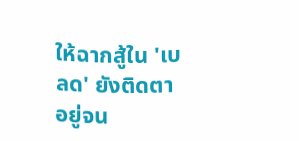ให้ฉากสู้ใน 'เบลด' ยังติดตาอยู่จน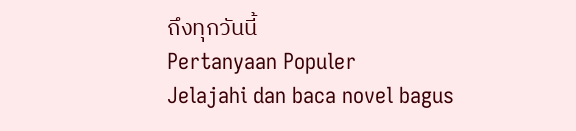ถึงทุกวันนี้
Pertanyaan Populer
Jelajahi dan baca novel bagus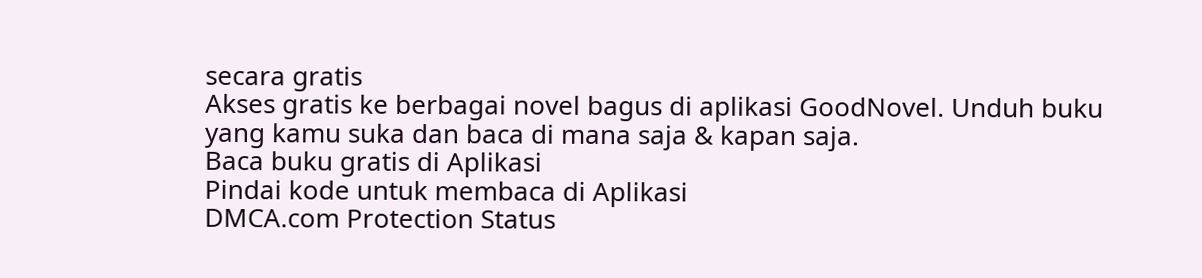secara gratis
Akses gratis ke berbagai novel bagus di aplikasi GoodNovel. Unduh buku yang kamu suka dan baca di mana saja & kapan saja.
Baca buku gratis di Aplikasi
Pindai kode untuk membaca di Aplikasi
DMCA.com Protection Status